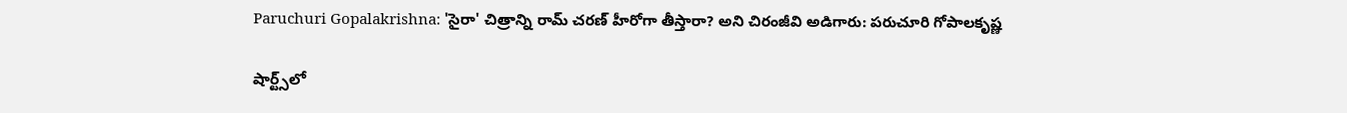Paruchuri Gopalakrishna: 'సైరా' చిత్రాన్ని రామ్ చరణ్ హీరోగా తీస్తారా? అని చిరంజీవి అడిగారు: పరుచూరి గోపాలకృష్ణ

షార్ట్స్‌లో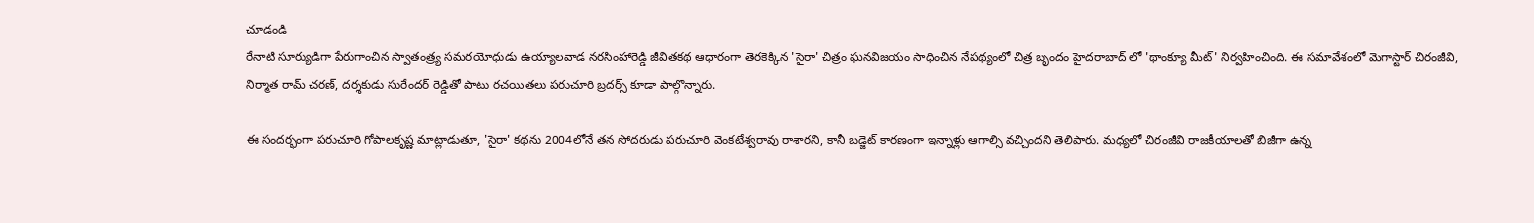చూడండి
రేనాటి సూర్యుడిగా పేరుగాంచిన స్వాతంత్ర్య సమరయోధుడు ఉయ్యాలవాడ నరసింహారెడ్డి జీవితకథ ఆధారంగా తెరకెక్కిన 'సైరా' చిత్రం ఘనవిజయం సాధించిన నేపథ్యంలో చిత్ర బృందం హైదరాబాద్ లో 'థాంక్యూ మీట్' నిర్వహించింది. ఈ సమావేశంలో మెగాస్టార్ చిరంజీవి, నిర్మాత రామ్ చరణ్, దర్శకుడు సురేందర్ రెడ్డితో పాటు రచయితలు పరుచూరి బ్రదర్స్ కూడా పాల్గొన్నారు.

ఈ సందర్భంగా పరుచూరి గోపాలకృష్ణ మాట్లాడుతూ, 'సైరా' కథను 2004లోనే తన సోదరుడు పరుచూరి వెంకటేశ్వరావు రాశారని, కానీ బడ్జెట్ కారణంగా ఇన్నాళ్లు ఆగాల్సి వచ్చిందని తెలిపారు. మధ్యలో చిరంజీవి రాజకీయాలతో బిజీగా ఉన్న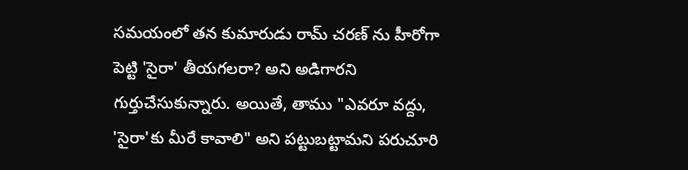సమయంలో తన కుమారుడు రామ్ చరణ్ ను హీరోగా పెట్టి 'సైరా' తీయగలరా? అని అడిగారని గుర్తుచేసుకున్నారు. అయితే, తాము "ఎవరూ వద్దు, 'సైరా'కు మీరే కావాలి" అని పట్టుబట్టామని పరుచూరి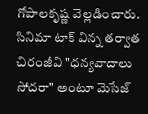గోపాలకృష్ణ వెల్లడించారు. సినిమా టాక్ విన్న తర్వాత చిరంజీవి "ధన్యవాదాలు సోదరా" అంటూ మెసేజ్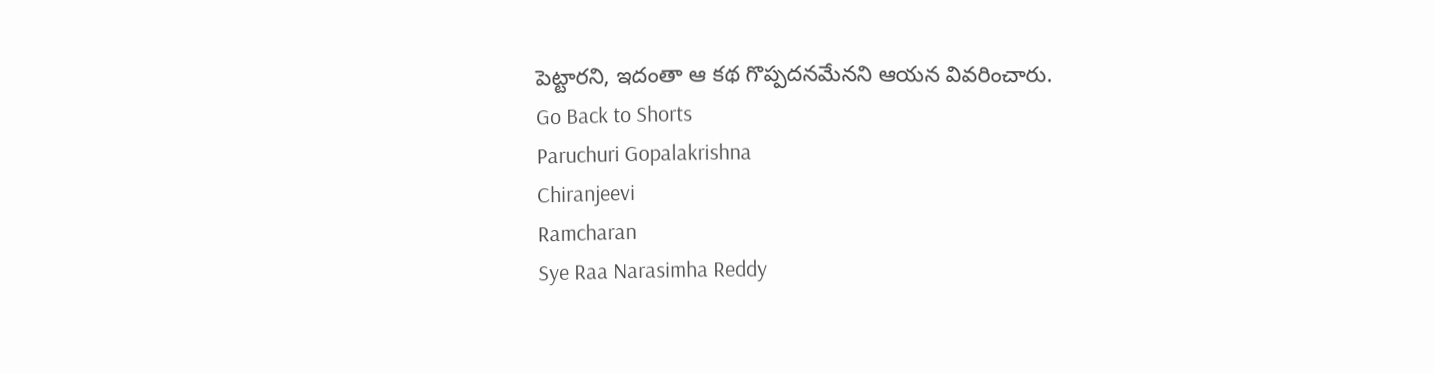పెట్టారని, ఇదంతా ఆ కథ గొప్పదనమేనని ఆయన వివరించారు.
Go Back to Shorts
Paruchuri Gopalakrishna
Chiranjeevi
Ramcharan
Sye Raa Narasimha Reddy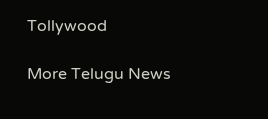Tollywood

More Telugu News